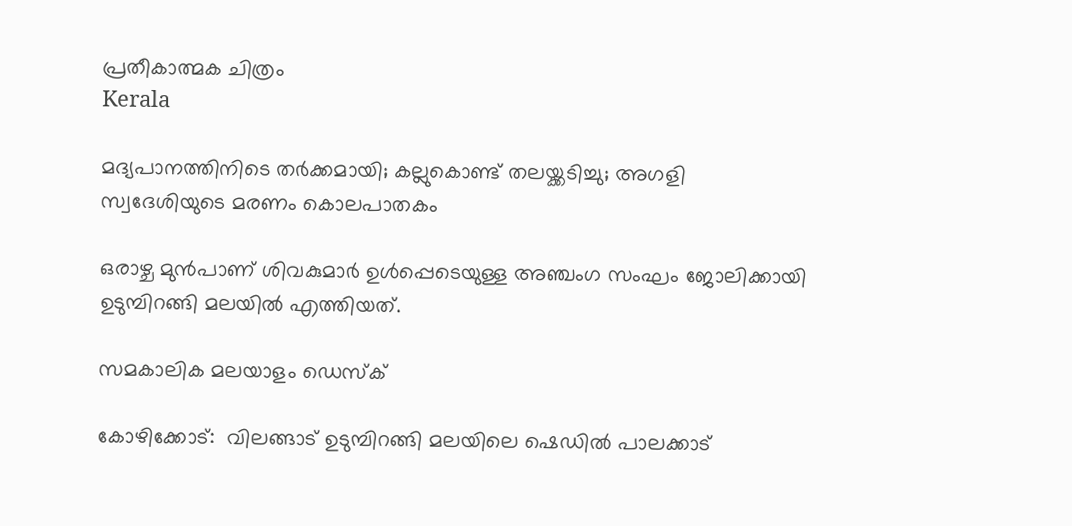പ്രതീകാത്മക ചിത്രം
Kerala

മദ്യപാനത്തിനിടെ തര്‍ക്കമായി; കല്ലുകൊണ്ട് തലയ്ക്കടിച്ചു; അഗളി സ്വദേശിയുടെ മരണം കൊലപാതകം

ഒരാഴ്ച മുന്‍പാണ് ശിവകുമാര്‍ ഉള്‍പ്പെടെയുള്ള അഞ്ചംഗ സംഘം ജോലിക്കായി ഉടുമ്പിറങ്ങി മലയില്‍ എത്തിയത്.

സമകാലിക മലയാളം ഡെസ്ക്

കോഴിക്കോട്:  വിലങ്ങാട് ഉടുമ്പിറങ്ങി മലയിലെ ഷെഡില്‍ പാലക്കാട്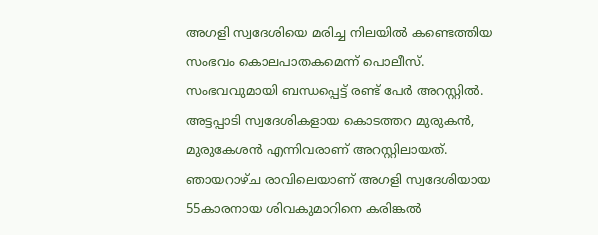അഗളി സ്വദേശിയെ മരിച്ച നിലയില്‍ കണ്ടെത്തിയ സംഭവം കൊലപാതകമെന്ന് പൊലീസ്. സംഭവവുമായി ബന്ധപ്പെട്ട് രണ്ട് പേര്‍ അറസ്റ്റില്‍. അട്ടപ്പാടി സ്വദേശികളായ കൊടത്തറ മുരുകന്‍, മുരുകേശന്‍ എന്നിവരാണ് അറസ്റ്റിലായത്. ഞായറാഴ്ച രാവിലെയാണ് അഗളി സ്വദേശിയായ 55കാരനായ ശിവകുമാറിനെ കരിങ്കല്‍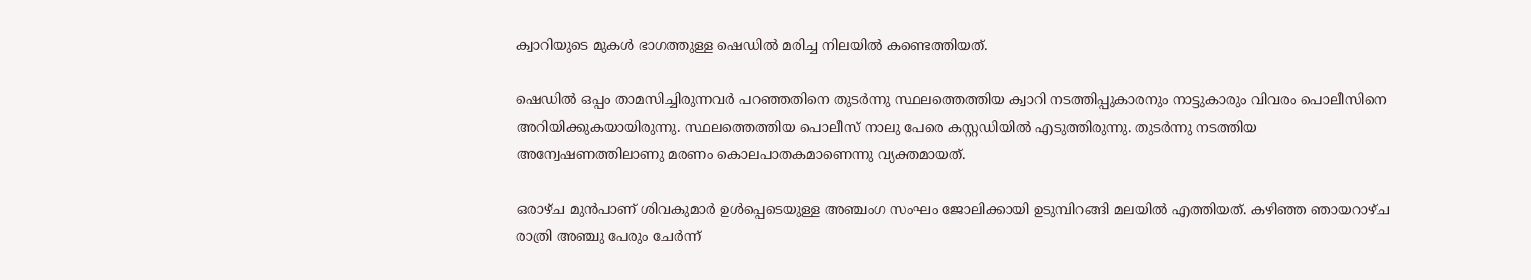ക്വാറിയുടെ മുകള്‍ ഭാഗത്തുള്ള ഷെഡില്‍ മരിച്ച നിലയില്‍ കണ്ടെത്തിയത്.

ഷെഡില്‍ ഒപ്പം താമസിച്ചിരുന്നവര്‍ പറഞ്ഞതിനെ തുടര്‍ന്നു സ്ഥലത്തെത്തിയ ക്വാറി നടത്തിപ്പുകാരനും നാട്ടുകാരും വിവരം പൊലീസിനെ അറിയിക്കുകയായിരുന്നു. സ്ഥലത്തെത്തിയ പൊലീസ് നാലു പേരെ കസ്റ്റഡിയില്‍ എടുത്തിരുന്നു. തുടര്‍ന്നു നടത്തിയ അന്വേഷണത്തിലാണു മരണം കൊലപാതകമാണെന്നു വ്യക്തമായത്.

ഒരാഴ്ച മുന്‍പാണ് ശിവകുമാര്‍ ഉള്‍പ്പെടെയുള്ള അഞ്ചംഗ സംഘം ജോലിക്കായി ഉടുമ്പിറങ്ങി മലയില്‍ എത്തിയത്. കഴിഞ്ഞ ഞായറാഴ്ച രാത്രി അഞ്ചു പേരും ചേര്‍ന്ന്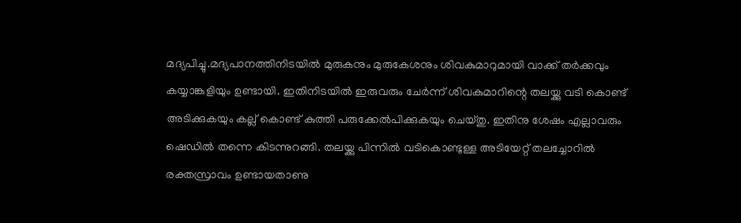മദ്യപിച്ചു.മദ്യപാനത്തിനിടയില്‍ മുരുകനും മുരുകേശനും ശിവകുമാറുമായി വാക്ക് തര്‍ക്കവും കയ്യാങ്കളിയും ഉണ്ടായി. ഇതിനിടയില്‍ ഇരുവരും ചേര്‍ന്ന് ശിവകുമാറിന്റെ തലയ്ക്കു വടി കൊണ്ട് അടിക്കുകയും കല്ല് കൊണ്ട് കുത്തി പരുക്കേല്‍പിക്കുകയും ചെയ്തു. ഇതിനു ശേഷം എല്ലാവരും ഷെഡില്‍ തന്നെ കിടന്നുറങ്ങി. തലയ്ക്കു പിന്നില്‍ വടികൊണ്ടുള്ള അടിയേറ്റ് തലച്ചോറില്‍ രക്തസ്രാവം ഉണ്ടായതാണു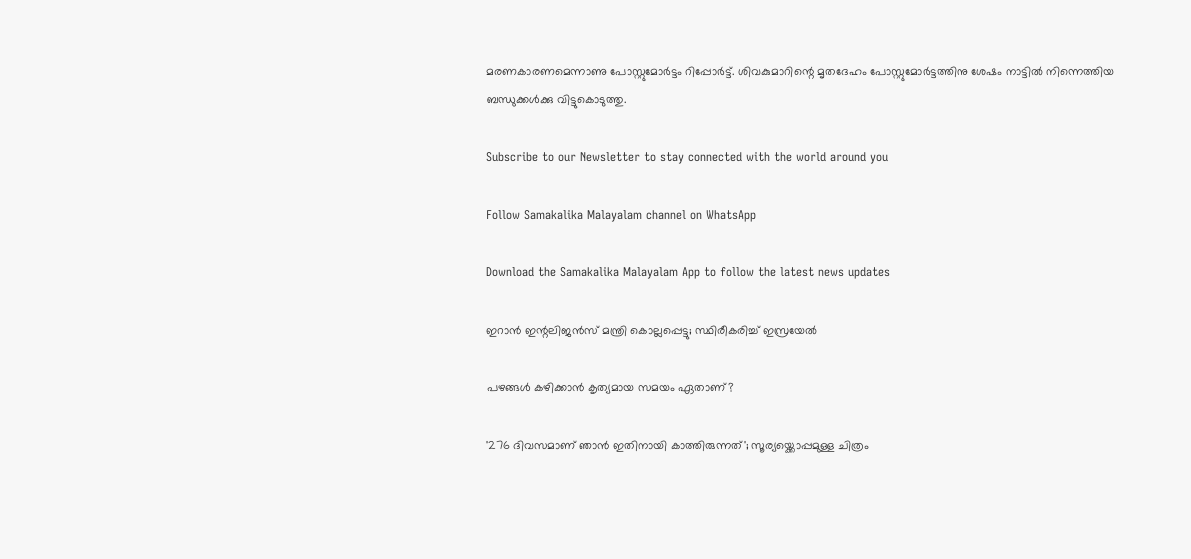മരണകാരണമെന്നാണു പോസ്റ്റുമോര്‍ട്ടം റിപ്പോര്‍ട്ട്. ശിവകുമാറിന്റെ മൃതദേഹം പോസ്റ്റുമോര്‍ട്ടത്തിനു ശേഷം നാട്ടില്‍ നിന്നെത്തിയ ബന്ധുക്കള്‍ക്കു വിട്ടുകൊടുത്തു.

Subscribe to our Newsletter to stay connected with the world around you

Follow Samakalika Malayalam channel on WhatsApp

Download the Samakalika Malayalam App to follow the latest news updates

ഇറാന്‍ ഇന്റലിജന്‍സ് മന്ത്രി കൊല്ലപ്പെട്ടു; സ്ഥിരീകരിച്ച് ഇസ്രയേല്‍

പഴങ്ങൾ കഴിക്കാൻ കൃത്യമായ സമയം ഏതാണ്?

'276 ദിവസമാണ് ഞാൻ ഇതിനായി കാത്തിരുന്നത്'; സൂര്യയ്ക്കൊപ്പമുള്ള ചിത്രം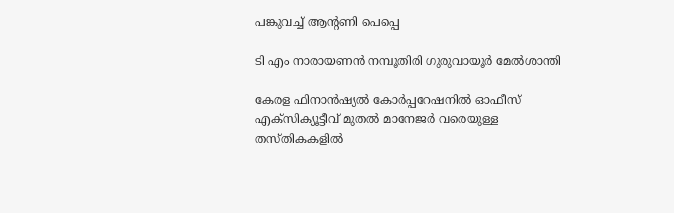പങ്കുവച്ച് ആന്റണി പെപ്പെ

ടി എം നാരായണന്‍ നമ്പൂതിരി ഗുരുവായൂര്‍ മേല്‍ശാന്തി

കേരള ഫിനാൻഷ്യൽ കോർപ്പറേഷനിൽ ഓഫീസ് എക്സിക്യൂട്ടീവ് മുതൽ മാനേജർ വരെയുള്ള തസ്തികകളിൽ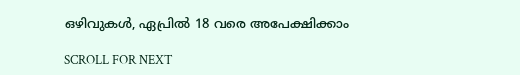ഒഴിവുകൾ, ഏപ്രിൽ 18 വരെ അപേക്ഷിക്കാം

SCROLL FOR NEXT